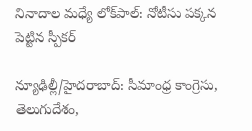నినాదాల మధ్యే లోక్‌పాల్: నోటీసు పక్కన పెట్టిన స్పీకర్

న్యూఢిల్లీ/హైదరాబాద్: సీమాంధ్ర కాంగ్రెసు, తెలుగుదేశం,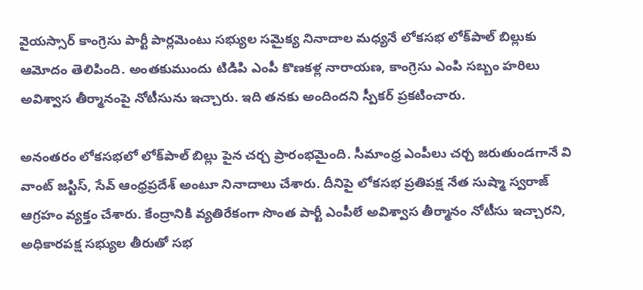వైయస్సార్ కాంగ్రెసు పార్టీ పార్లమెంటు సభ్యుల సమైక్య నినాదాల మధ్యనే లోకసభ లోక్‌పాల్ బిల్లుకు ఆమోదం తెలిపింది. అంతకుముందు టిడిపి ఎంపీ కొణకళ్ల నారాయణ, కాంగ్రెసు ఎంపి సబ్బం హరిలు అవిశ్వాస తీర్మానంపై నోటీసును ఇచ్చారు. ఇది తనకు అందిందని స్పీకర్ ప్రకటించారు.

అనంతరం లోకసభలో లోక్‌పాల్ బిల్లు పైన చర్చ ప్రారంభమైంది. సీమాంధ్ర ఎంపీలు చర్చ జరుతుండగానే వి వాంట్ జస్టిస్, సేవ్ ఆంధ్రప్రదేశ్ అంటూ నినాదాలు చేశారు. దీనిపై లోకసభ ప్రతిపక్ష నేత సుష్మా స్వరాజ్ ఆగ్రహం వ్యక్తం చేశారు. కేంద్రానికి వ్యతిరేకంగా సొంత పార్టీ ఎంపీలే అవిశ్వాస తీర్మానం నోటీసు ఇచ్చారని, అధికారపక్ష సభ్యుల తీరుతో సభ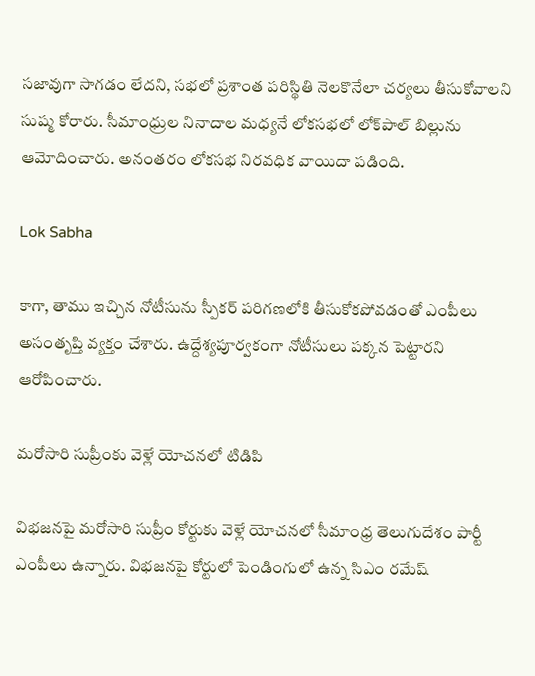సజావుగా సాగడం లేదని, సభలో ప్రశాంత పరిస్థితి నెలకొనేలా చర్యలు తీసుకోవాలని సుష్మ కోరారు. సీమాంధ్రుల నినాదాల మధ్యనే లోకసభలో లోక్‌పాల్ బిల్లును ఆమోదించారు. అనంతరం లోకసభ నిరవధిక వాయిదా పడింది.

Lok Sabha

కాగా, తాము ఇచ్చిన నోటీసును స్పీకర్ పరిగణలోకి తీసుకోకపోవడంతో ఎంపీలు అసంతృప్తి వ్యక్తం చేశారు. ఉద్దేశ్యపూర్వకంగా నోటీసులు పక్కన పెట్టారని ఆరోపించారు.

మరోసారి సుప్రీంకు వెళ్లే యోచనలో టిడిపి

విభజనపై మరోసారి సుప్రీం కోర్టుకు వెళ్లే యోచనలో సీమాంధ్ర తెలుగుదేశం పార్టీ ఎంపీలు ఉన్నారు. విభజనపై కోర్టులో పెండింగులో ఉన్న సిఎం రమేష్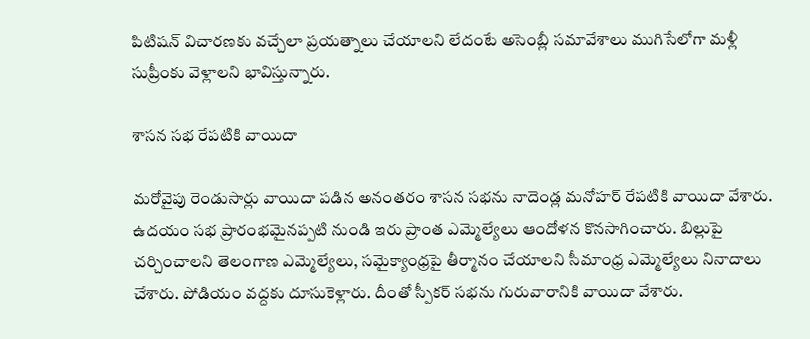పిటిషన్ విచారణకు వచ్చేలా ప్రయత్నాలు చేయాలని లేదంటే అసెంబ్లీ సమావేశాలు ముగిసేలోగా మళ్లీ సుప్రీంకు వెళ్లాలని భావిస్తున్నారు.

శాసన సభ రేపటికి వాయిదా

మరోవైపు రెండుసార్లు వాయిదా పడిన అనంతరం శాసన సభను నాదెండ్ల మనోహర్ రేపటికి వాయిదా వేశారు. ఉదయం సభ ప్రారంభమైనప్పటి నుండి ఇరు ప్రాంత ఎమ్మెల్యేలు ఆందోళన కొనసాగించారు. బిల్లుపై చర్చించాలని తెలంగాణ ఎమ్మెల్యేలు, సమైక్యాంధ్రపై తీర్మానం చేయాలని సీమాంధ్ర ఎమ్మెల్యేలు నినాదాలు చేశారు. పోడియం వద్దకు దూసుకెళ్లారు. దీంతో స్పీకర్ సభను గురువారానికి వాయిదా వేశారు.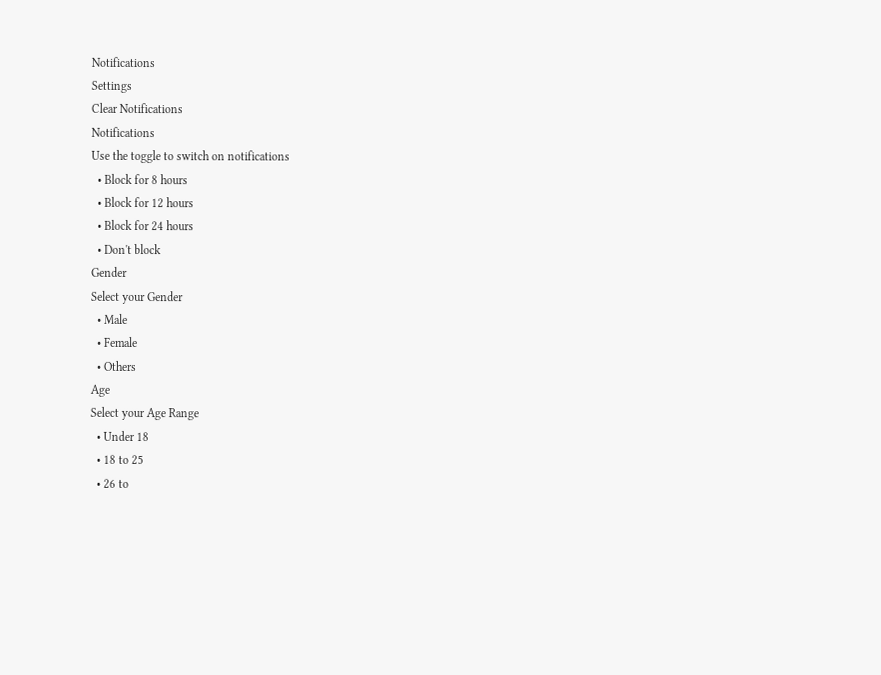Notifications
Settings
Clear Notifications
Notifications
Use the toggle to switch on notifications
  • Block for 8 hours
  • Block for 12 hours
  • Block for 24 hours
  • Don't block
Gender
Select your Gender
  • Male
  • Female
  • Others
Age
Select your Age Range
  • Under 18
  • 18 to 25
  • 26 to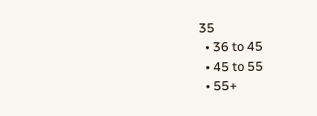35
  • 36 to 45
  • 45 to 55
  • 55+